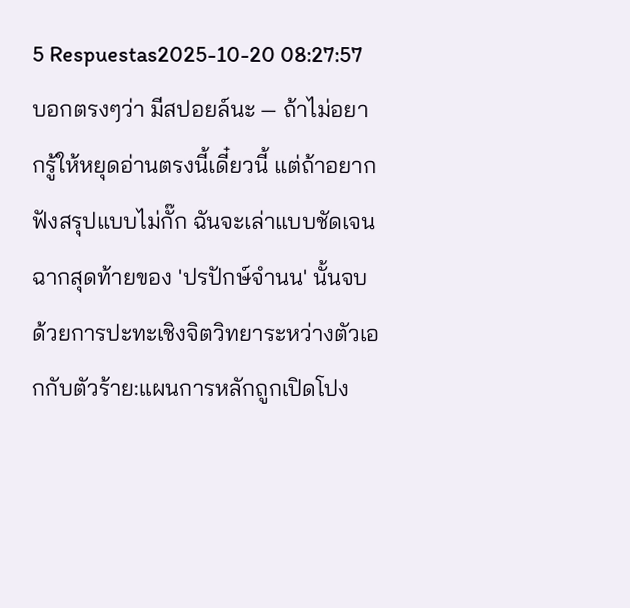5 Respuestas2025-10-20 08:27:57
บอกตรงๆว่า มีสปอยล์นะ — ถ้าไม่อยากรู้ให้หยุดอ่านตรงนี้เดี๋ยวนี้ แต่ถ้าอยากฟังสรุปแบบไม่กั๊ก ฉันจะเล่าแบบชัดเจน
ฉากสุดท้ายของ 'ปรปักษ์จำนน' นั้นจบด้วยการปะทะเชิงจิตวิทยาระหว่างตัวเอกกับตัวร้าย:แผนการหลักถูกเปิดโปง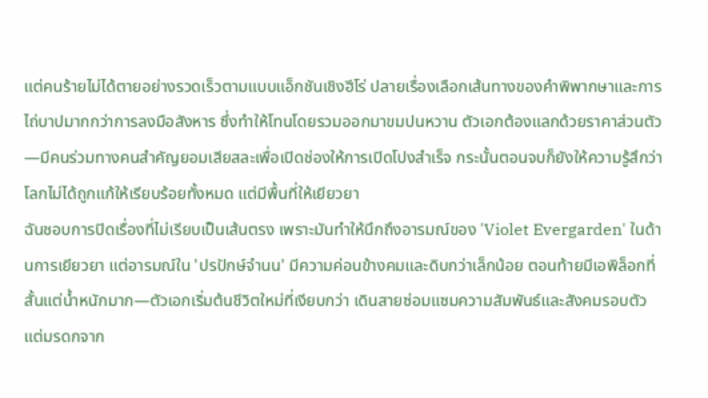แต่คนร้ายไม่ได้ตายอย่างรวดเร็วตามแบบแอ็กชันเชิงฮีโร่ ปลายเรื่องเลือกเส้นทางของคำพิพากษาและการไถ่บาปมากกว่าการลงมือสังหาร ซึ่งทำให้โทนโดยรวมออกมาขมปนหวาน ตัวเอกต้องแลกด้วยราคาส่วนตัว—มีคนร่วมทางคนสำคัญยอมเสียสละเพื่อเปิดช่องให้การเปิดโปงสำเร็จ กระนั้นตอนจบก็ยังให้ความรู้สึกว่าโลกไม่ได้ถูกแก้ให้เรียบร้อยทั้งหมด แต่มีพื้นที่ให้เยียวยา
ฉันชอบการปิดเรื่องที่ไม่เรียบเป็นเส้นตรง เพราะมันทำให้นึกถึงอารมณ์ของ 'Violet Evergarden' ในด้านการเยียวยา แต่อารมณ์ใน 'ปรปักษ์จำนน' มีความค่อนข้างคมและดิบกว่าเล็กน้อย ตอนท้ายมีเอพิล็อกที่สั้นแต่น้ำหนักมาก—ตัวเอกเริ่มต้นชีวิตใหม่ที่เงียบกว่า เดินสายซ่อมแซมความสัมพันธ์และสังคมรอบตัว แต่มรดกจาก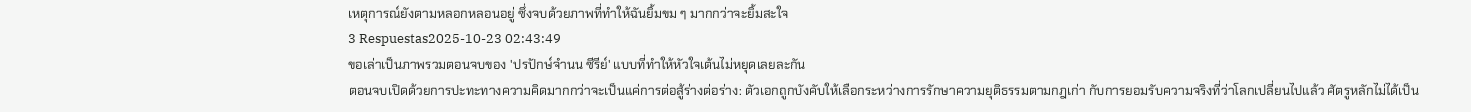เหตุการณ์ยังตามหลอกหลอนอยู่ ซึ่งจบด้วยภาพที่ทำให้ฉันยิ้มขม ๆ มากกว่าจะยิ้มสะใจ
3 Respuestas2025-10-23 02:43:49
ขอเล่าเป็นภาพรวมตอนจบของ 'ปรปักษ์จํานน ซีรีย์' แบบที่ทำให้หัวใจเต้นไม่หยุดเลยละกัน
ตอนจบเปิดด้วยการปะทะทางความคิดมากกว่าจะเป็นแค่การต่อสู้ร่างต่อร่าง: ตัวเอกถูกบังคับให้เลือกระหว่างการรักษาความยุติธรรมตามกฎเก่า กับการยอมรับความจริงที่ว่าโลกเปลี่ยนไปแล้ว ศัตรูหลักไม่ได้เป็น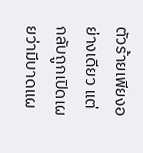ตัวร้ายเพียงอย่างเดียว แต่กลับถูกเปิดเผยว่ามีบาดแผ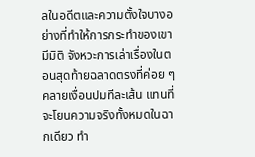ลในอดีตและความตั้งใจบางอย่างที่ทำให้การกระทำของเขามีมิติ จังหวะการเล่าเรื่องในตอนสุดท้ายฉลาดตรงที่ค่อย ๆ คลายเงื่อนปมทีละเส้น แทนที่จะโยนความจริงทั้งหมดในฉากเดียว ทำ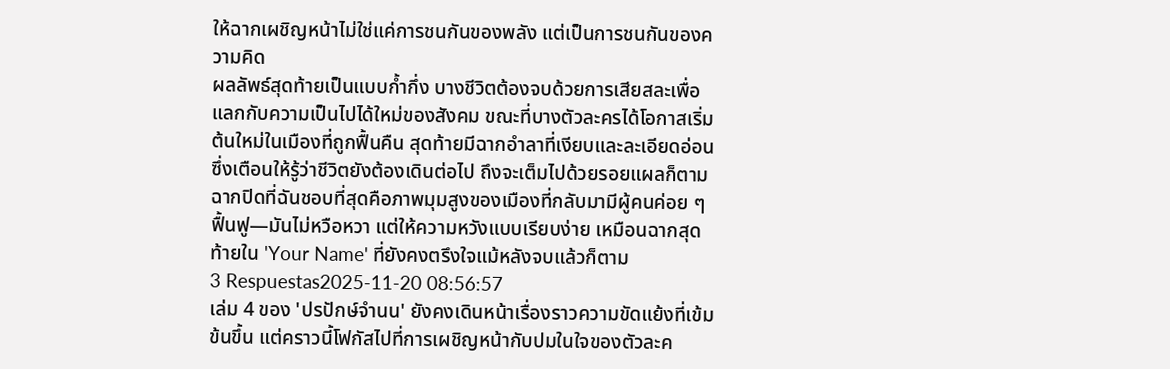ให้ฉากเผชิญหน้าไม่ใช่แค่การชนกันของพลัง แต่เป็นการชนกันของความคิด
ผลลัพธ์สุดท้ายเป็นแบบก้ำกึ่ง บางชีวิตต้องจบด้วยการเสียสละเพื่อแลกกับความเป็นไปได้ใหม่ของสังคม ขณะที่บางตัวละครได้โอกาสเริ่มต้นใหม่ในเมืองที่ถูกฟื้นคืน สุดท้ายมีฉากอำลาที่เงียบและละเอียดอ่อน ซึ่งเตือนให้รู้ว่าชีวิตยังต้องเดินต่อไป ถึงจะเต็มไปด้วยรอยแผลก็ตาม ฉากปิดที่ฉันชอบที่สุดคือภาพมุมสูงของเมืองที่กลับมามีผู้คนค่อย ๆ ฟื้นฟู—มันไม่หวือหวา แต่ให้ความหวังแบบเรียบง่าย เหมือนฉากสุดท้ายใน 'Your Name' ที่ยังคงตรึงใจแม้หลังจบแล้วก็ตาม
3 Respuestas2025-11-20 08:56:57
เล่ม 4 ของ 'ปรปักษ์จำนน' ยังคงเดินหน้าเรื่องราวความขัดแย้งที่เข้มข้นขึ้น แต่คราวนี้โฟกัสไปที่การเผชิญหน้ากับปมในใจของตัวละค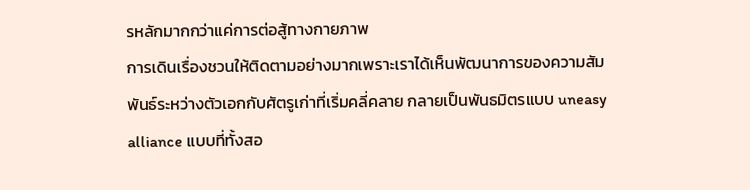รหลักมากกว่าแค่การต่อสู้ทางกายภาพ
การเดินเรื่องชวนให้ติดตามอย่างมากเพราะเราได้เห็นพัฒนาการของความสัมพันธ์ระหว่างตัวเอกกับศัตรูเก่าที่เริ่มคลี่คลาย กลายเป็นพันธมิตรแบบ uneasy alliance แบบที่ทั้งสอ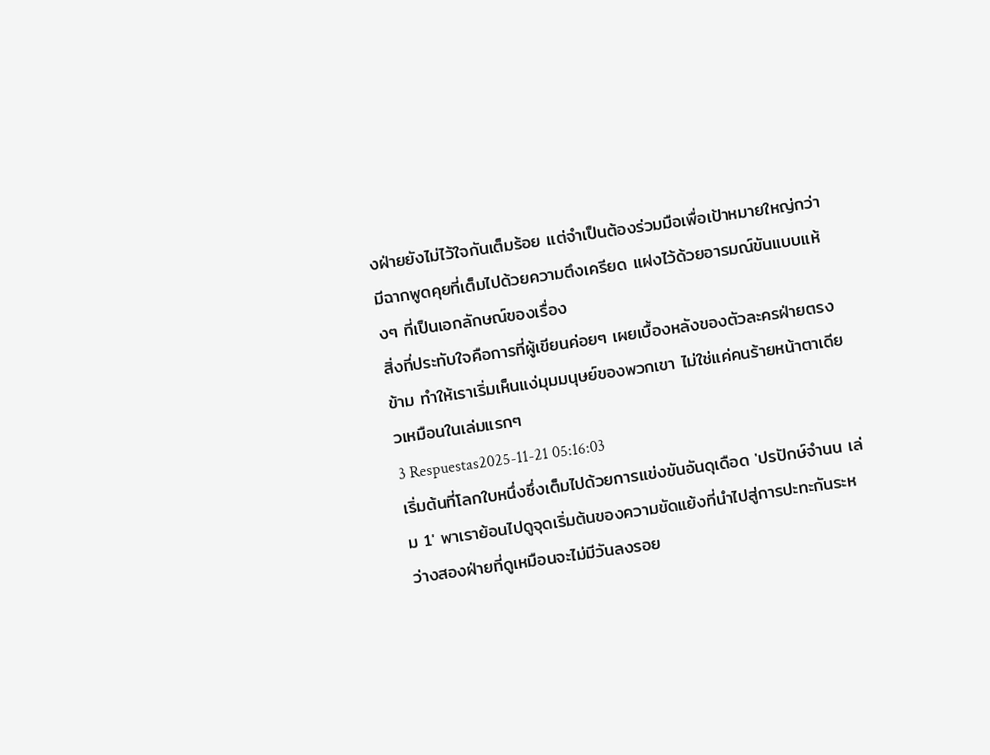งฝ่ายยังไม่ไว้ใจกันเต็มร้อย แต่จำเป็นต้องร่วมมือเพื่อเป้าหมายใหญ่กว่า มีฉากพูดคุยที่เต็มไปด้วยความตึงเครียด แฝงไว้ด้วยอารมณ์ขันแบบแห้งๆ ที่เป็นเอกลักษณ์ของเรื่อง
สิ่งที่ประทับใจคือการที่ผู้เขียนค่อยๆ เผยเบื้องหลังของตัวละครฝ่ายตรงข้าม ทำให้เราเริ่มเห็นแง่มุมมนุษย์ของพวกเขา ไม่ใช่แค่คนร้ายหน้าตาเดียวเหมือนในเล่มแรกๆ
3 Respuestas2025-11-21 05:16:03
เริ่มต้นที่โลกใบหนึ่งซึ่งเต็มไปด้วยการแข่งขันอันดุเดือด 'ปรปักษ์จำนน เล่ม 1' พาเราย้อนไปดูจุดเริ่มต้นของความขัดแย้งที่นำไปสู่การปะทะกันระหว่างสองฝ่ายที่ดูเหมือนจะไม่มีวันลงรอย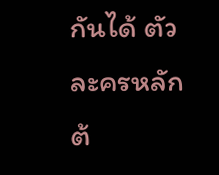กันได้ ตัวละครหลักต้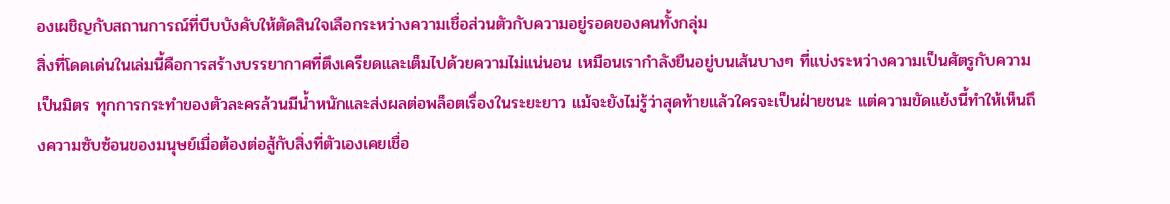องเผชิญกับสถานการณ์ที่บีบบังคับให้ตัดสินใจเลือกระหว่างความเชื่อส่วนตัวกับความอยู่รอดของคนทั้งกลุ่ม
สิ่งที่โดดเด่นในเล่มนี้คือการสร้างบรรยากาศที่ตึงเครียดและเต็มไปด้วยความไม่แน่นอน เหมือนเรากำลังยืนอยู่บนเส้นบางๆ ที่แบ่งระหว่างความเป็นศัตรูกับความเป็นมิตร ทุกการกระทำของตัวละครล้วนมีน้ำหนักและส่งผลต่อพล็อตเรื่องในระยะยาว แม้จะยังไม่รู้ว่าสุดท้ายแล้วใครจะเป็นฝ่ายชนะ แต่ความขัดแย้งนี้ทำให้เห็นถึงความซับซ้อนของมนุษย์เมื่อต้องต่อสู้กับสิ่งที่ตัวเองเคยเชื่อ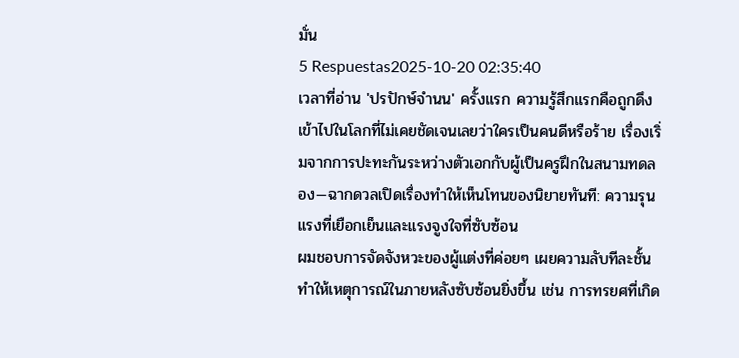มั่น
5 Respuestas2025-10-20 02:35:40
เวลาที่อ่าน 'ปรปักษ์จำนน' ครั้งแรก ความรู้สึกแรกคือถูกดึงเข้าไปในโลกที่ไม่เคยชัดเจนเลยว่าใครเป็นคนดีหรือร้าย เรื่องเริ่มจากการปะทะกันระหว่างตัวเอกกับผู้เป็นครูฝึกในสนามทดลอง—ฉากดวลเปิดเรื่องทำให้เห็นโทนของนิยายทันที: ความรุนแรงที่เยือกเย็นและแรงจูงใจที่ซับซ้อน
ผมชอบการจัดจังหวะของผู้แต่งที่ค่อยๆ เผยความลับทีละชั้น ทำให้เหตุการณ์ในภายหลังซับซ้อนยิ่งขึ้น เช่น การทรยศที่เกิด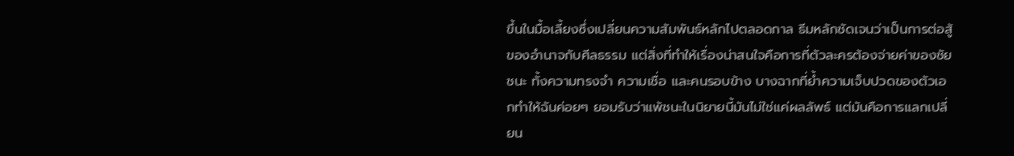ขึ้นในมื้อเลี้ยงซึ่งเปลี่ยนความสัมพันธ์หลักไปตลอดกาล ธีมหลักชัดเจนว่าเป็นการต่อสู้ของอำนาจกับศีลธรรม แต่สิ่งที่ทำให้เรื่องน่าสนใจคือการที่ตัวละครต้องจ่ายค่าของชัยชนะ ทั้งความทรงจำ ความเชื่อ และคนรอบข้าง บางฉากที่ย้ำความเจ็บปวดของตัวเอกทำให้ฉันค่อยๆ ยอมรับว่าแพ้ชนะในนิยายนี้มันไม่ใช่แค่ผลลัพธ์ แต่มันคือการแลกเปลี่ยน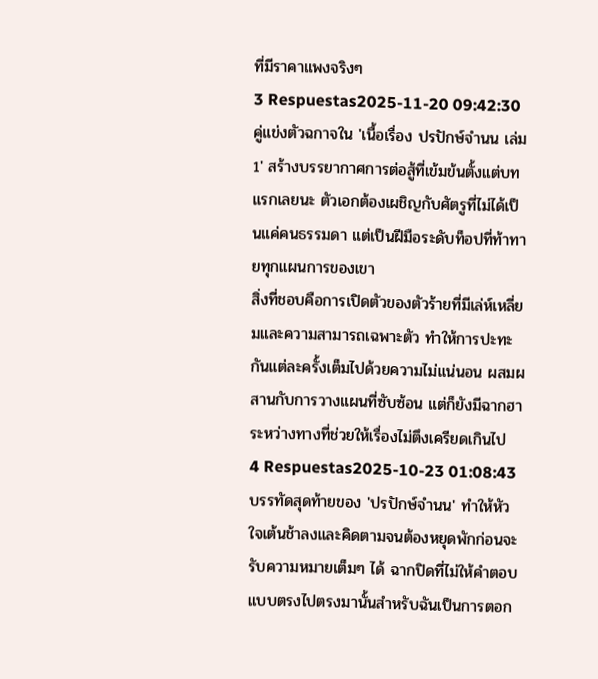ที่มีราคาแพงจริงๆ
3 Respuestas2025-11-20 09:42:30
คู่แข่งตัวฉกาจใน 'เนื้อเรื่อง ปรปักษ์จำนน เล่ม 1' สร้างบรรยากาศการต่อสู้ที่เข้มข้นตั้งแต่บทแรกเลยนะ ตัวเอกต้องเผชิญกับศัตรูที่ไม่ได้เป็นแค่คนธรรมดา แต่เป็นฝีมือระดับท็อปที่ท้าทายทุกแผนการของเขา
สิ่งที่ชอบคือการเปิดตัวของตัวร้ายที่มีเล่ห์เหลี่ยมและความสามารถเฉพาะตัว ทำให้การปะทะกันแต่ละครั้งเต็มไปด้วยความไม่แน่นอน ผสมผสานกับการวางแผนที่ซับซ้อน แต่ก็ยังมีฉากฮาระหว่างทางที่ช่วยให้เรื่องไม่ตึงเครียดเกินไป
4 Respuestas2025-10-23 01:08:43
บรรทัดสุดท้ายของ 'ปรปักษ์จํานน' ทำให้หัวใจเต้นช้าลงและคิดตามจนต้องหยุดพักก่อนจะรับความหมายเต็มๆ ได้ ฉากปิดที่ไม่ให้คำตอบแบบตรงไปตรงมานั้นสำหรับฉันเป็นการตอก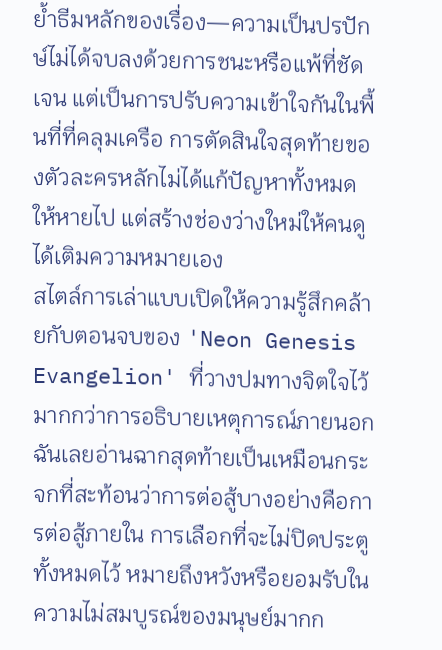ย้ำธีมหลักของเรื่อง—ความเป็นปรปักษ์ไม่ได้จบลงด้วยการชนะหรือแพ้ที่ชัดเจน แต่เป็นการปรับความเข้าใจกันในพื้นที่ที่คลุมเครือ การตัดสินใจสุดท้ายของตัวละครหลักไม่ได้แก้ปัญหาทั้งหมดให้หายไป แต่สร้างช่องว่างใหม่ให้คนดูได้เติมความหมายเอง
สไตล์การเล่าแบบเปิดให้ความรู้สึกคล้ายกับตอนจบของ 'Neon Genesis Evangelion' ที่วางปมทางจิตใจไว้มากกว่าการอธิบายเหตุการณ์ภายนอก ฉันเลยอ่านฉากสุดท้ายเป็นเหมือนกระจกที่สะท้อนว่าการต่อสู้บางอย่างคือการต่อสู้ภายใน การเลือกที่จะไม่ปิดประตูทั้งหมดไว้ หมายถึงหวังหรือยอมรับในความไม่สมบูรณ์ของมนุษย์มากก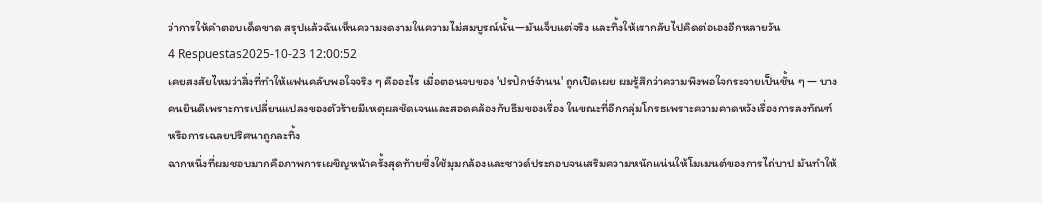ว่าการให้คำตอบเด็ดขาด สรุปแล้วฉันเห็นความงดงามในความไม่สมบูรณ์นั้น—มันเจ็บแต่จริง และทิ้งให้เรากลับไปคิดต่อเองอีกหลายวัน
4 Respuestas2025-10-23 12:00:52
เคยสงสัยไหมว่าสิ่งที่ทำให้แฟนคลับพอใจจริง ๆ คืออะไร เมื่อตอนจบของ 'ปรปักษ์จํานน' ถูกเปิดเผย ผมรู้สึกว่าความพึงพอใจกระจายเป็นชั้น ๆ — บางคนยินดีเพราะการเปลี่ยนแปลงของตัวร้ายมีเหตุผลชัดเจนและสอดคล้องกับธีมของเรื่อง ในขณะที่อีกกลุ่มโกรธเพราะความคาดหวังเรื่องการลงทัณฑ์หรือการเฉลยปริศนาถูกละทิ้ง
ฉากหนึ่งที่ผมชอบมากคือภาพการเผชิญหน้าครั้งสุดท้ายซึ่งใช้มุมกล้องและซาวด์ประกอบจนเสริมความหนักแน่นให้โมเมนต์ของการไถ่บาป มันทำให้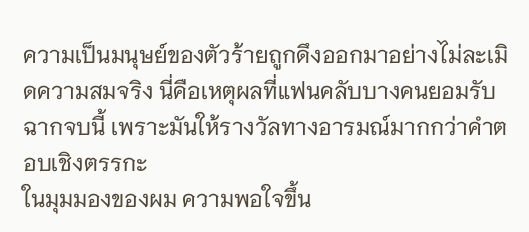ความเป็นมนุษย์ของตัวร้ายถูกดึงออกมาอย่างไม่ละเมิดความสมจริง นี่คือเหตุผลที่แฟนคลับบางคนยอมรับฉากจบนี้ เพราะมันให้รางวัลทางอารมณ์มากกว่าคำตอบเชิงตรรกะ
ในมุมมองของผม ความพอใจขึ้น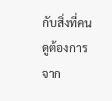กับสิ่งที่คนดูต้องการจาก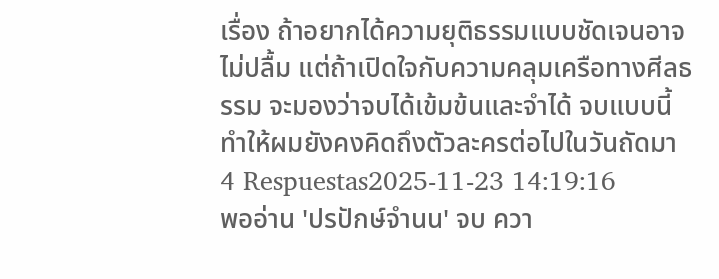เรื่อง ถ้าอยากได้ความยุติธรรมแบบชัดเจนอาจไม่ปลื้ม แต่ถ้าเปิดใจกับความคลุมเครือทางศีลธรรม จะมองว่าจบได้เข้มข้นและจำได้ จบแบบนี้ทำให้ผมยังคงคิดถึงตัวละครต่อไปในวันถัดมา
4 Respuestas2025-11-23 14:19:16
พออ่าน 'ปรปักษ์จำนน' จบ ควา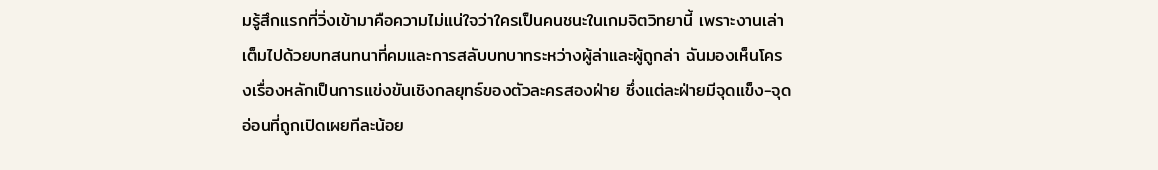มรู้สึกแรกที่วิ่งเข้ามาคือความไม่แน่ใจว่าใครเป็นคนชนะในเกมจิตวิทยานี้ เพราะงานเล่าเต็มไปด้วยบทสนทนาที่คมและการสลับบทบาทระหว่างผู้ล่าและผู้ถูกล่า ฉันมองเห็นโครงเรื่องหลักเป็นการแข่งขันเชิงกลยุทธ์ของตัวละครสองฝ่าย ซึ่งแต่ละฝ่ายมีจุดแข็ง-จุดอ่อนที่ถูกเปิดเผยทีละน้อย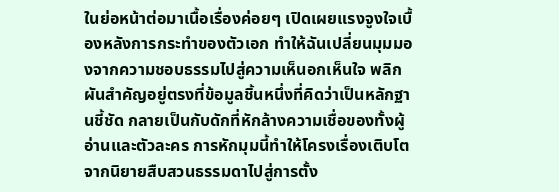ในย่อหน้าต่อมาเนื้อเรื่องค่อยๆ เปิดเผยแรงจูงใจเบื้องหลังการกระทำของตัวเอก ทำให้ฉันเปลี่ยนมุมมองจากความชอบธรรมไปสู่ความเห็นอกเห็นใจ พลิกผันสำคัญอยู่ตรงที่ข้อมูลชิ้นหนึ่งที่คิดว่าเป็นหลักฐานชี้ชัด กลายเป็นกับดักที่หักล้างความเชื่อของทั้งผู้อ่านและตัวละคร การหักมุมนี้ทำให้โครงเรื่องเติบโตจากนิยายสืบสวนธรรมดาไปสู่การตั้ง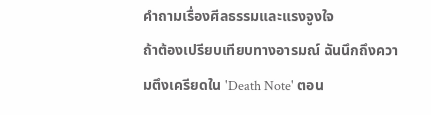คำถามเรื่องศีลธรรมและแรงจูงใจ
ถ้าต้องเปรียบเทียบทางอารมณ์ ฉันนึกถึงความตึงเครียดใน 'Death Note' ตอน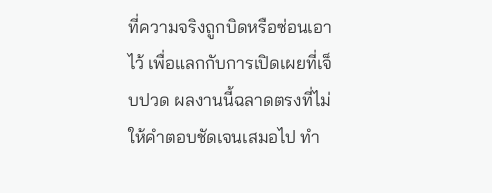ที่ความจริงถูกบิดหรือซ่อนเอาไว้ เพื่อแลกกับการเปิดเผยที่เจ็บปวด ผลงานนี้ฉลาดตรงที่ไม่ให้คำตอบชัดเจนเสมอไป ทำ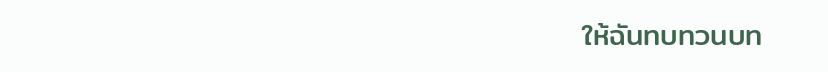ให้ฉันทบทวนบท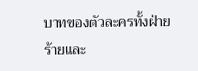บาทของตัวละครทั้งฝ่ายร้ายและ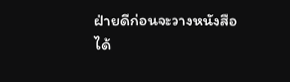ฝ่ายดีก่อนจะวางหนังสือได้